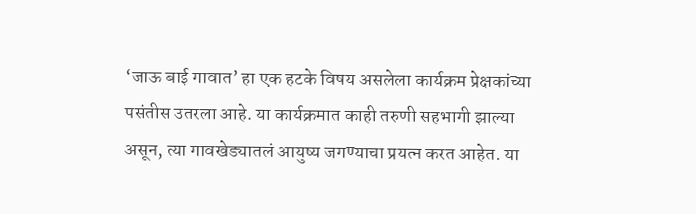‘जाऊ बाई गावात’ हा एक हटके विषय असलेला कार्यक्रम प्रेक्षकांच्या पसंतीस उतरला आहे. या कार्यक्रमात काही तरुणी सहभागी झाल्या असून, त्या गावखेड्यातलं आयुष्य जगण्याचा प्रयत्न करत आहेत. या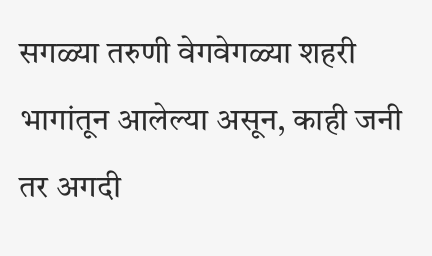सगळ्या तरुणी वेगवेगळ्या शहरी भागांतून आलेल्या असून, काही जनी तर अगदी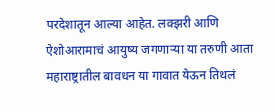परदेशातून आल्या आहेत. लक्झरी आणि ऐशोआरामाचं आयुष्य जगणाऱ्या या तरुणी आता महाराष्ट्रातील बावधन या गावात येऊन तिथलं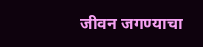जीवन जगण्याचा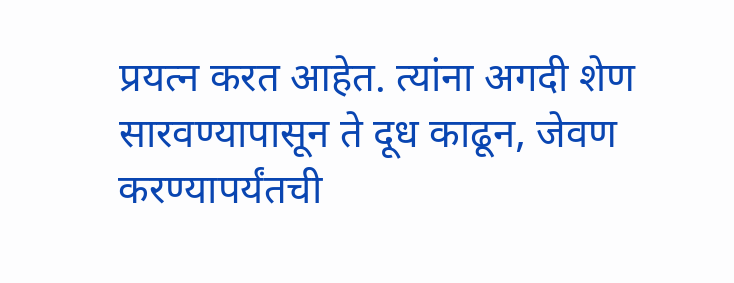प्रयत्न करत आहेत. त्यांना अगदी शेण सारवण्यापासून ते दूध काढून, जेवण करण्यापर्यंतची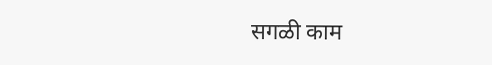सगळी काम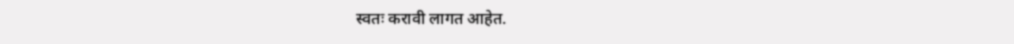स्वतः करावी लागत आहेत.